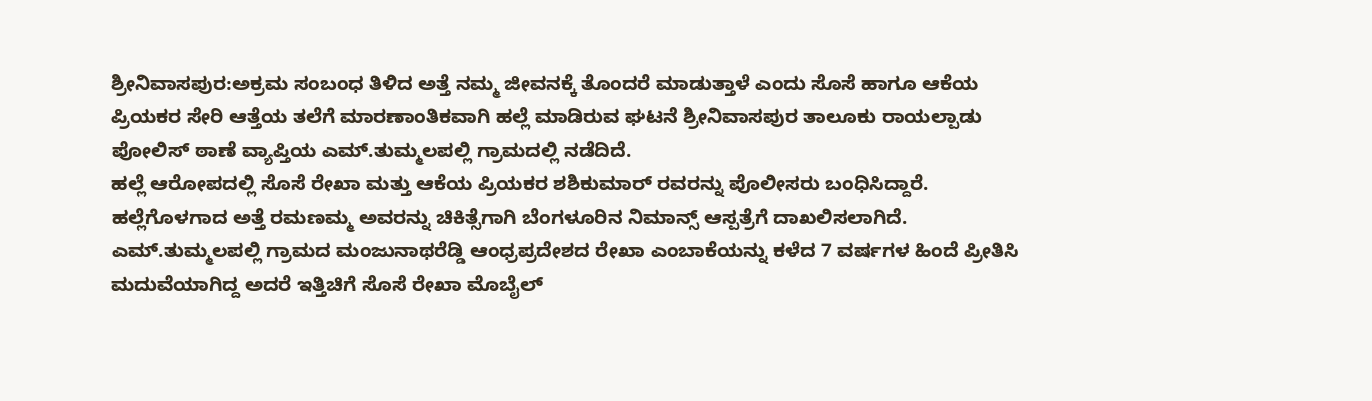ಶ್ರೀನಿವಾಸಪುರ:ಅಕ್ರಮ ಸಂಬಂಧ ತಿಳಿದ ಅತ್ತೆ ನಮ್ಮ ಜೀವನಕ್ಕೆ ತೊಂದರೆ ಮಾಡುತ್ತಾಳೆ ಎಂದು ಸೊಸೆ ಹಾಗೂ ಆಕೆಯ ಪ್ರಿಯಕರ ಸೇರಿ ಆತ್ತೆಯ ತಲೆಗೆ ಮಾರಣಾಂತಿಕವಾಗಿ ಹಲ್ಲೆ ಮಾಡಿರುವ ಘಟನೆ ಶ್ರೀನಿವಾಸಪುರ ತಾಲೂಕು ರಾಯಲ್ಪಾಡು ಪೋಲಿಸ್ ಠಾಣೆ ವ್ಯಾಪ್ತಿಯ ಎಮ್.ತುಮ್ಮಲಪಲ್ಲಿ ಗ್ರಾಮದಲ್ಲಿ ನಡೆದಿದೆ.
ಹಲ್ಲೆ ಆರೋಪದಲ್ಲಿ ಸೊಸೆ ರೇಖಾ ಮತ್ತು ಆಕೆಯ ಪ್ರಿಯಕರ ಶಶಿಕುಮಾರ್ ರವರನ್ನು ಪೊಲೀಸರು ಬಂಧಿಸಿದ್ದಾರೆ. ಹಲ್ಲೆಗೊಳಗಾದ ಅತ್ತೆ ರಮಣಮ್ಮ ಅವರನ್ನು ಚಿಕಿತ್ಸೆಗಾಗಿ ಬೆಂಗಳೂರಿನ ನಿಮಾನ್ಸ್ ಆಸ್ಪತ್ರೆಗೆ ದಾಖಲಿಸಲಾಗಿದೆ.
ಎಮ್.ತುಮ್ಮಲಪಲ್ಲಿ ಗ್ರಾಮದ ಮಂಜುನಾಥರೆಡ್ಡಿ ಆಂಧ್ರಪ್ರದೇಶದ ರೇಖಾ ಎಂಬಾಕೆಯನ್ನು ಕಳೆದ 7 ವರ್ಷಗಳ ಹಿಂದೆ ಪ್ರೀತಿಸಿ ಮದುವೆಯಾಗಿದ್ದ ಅದರೆ ಇತ್ತಿಚಿಗೆ ಸೊಸೆ ರೇಖಾ ಮೊಬೈಲ್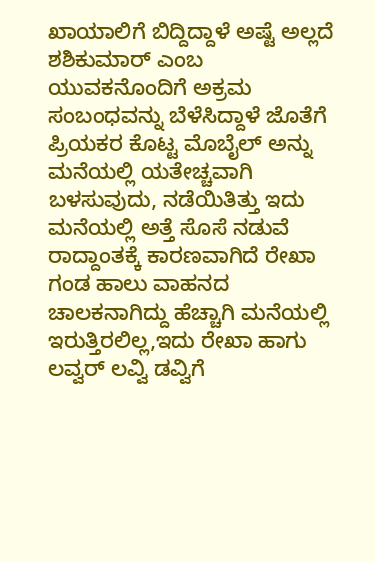ಖಾಯಾಲಿಗೆ ಬಿದ್ದಿದ್ದಾಳೆ ಅಷ್ಟೆ ಅಲ್ಲದೆ ಶಶಿಕುಮಾರ್ ಎಂಬ ಯುವಕನೊಂದಿಗೆ ಅಕ್ರಮ ಸಂಬಂಧವನ್ನು ಬೆಳೆಸಿದ್ದಾಳೆ ಜೊತೆಗೆ ಪ್ರಿಯಕರ ಕೊಟ್ಟ ಮೊಬೈಲ್ ಅನ್ನು ಮನೆಯಲ್ಲಿ ಯತೇಚ್ಚವಾಗಿ ಬಳಸುವುದು, ನಡೆಯಿತಿತ್ತು ಇದು ಮನೆಯಲ್ಲಿ ಅತ್ತೆ ಸೊಸೆ ನಡುವೆ ರಾದ್ದಾಂತಕ್ಕೆ ಕಾರಣವಾಗಿದೆ ರೇಖಾ ಗಂಡ ಹಾಲು ವಾಹನದ ಚಾಲಕನಾಗಿದ್ದು ಹೆಚ್ಚಾಗಿ ಮನೆಯಲ್ಲಿ ಇರುತ್ತಿರಲಿಲ್ಲ,ಇದು ರೇಖಾ ಹಾಗು ಲವ್ವರ್ ಲವ್ವಿ ಡವ್ವಿಗೆ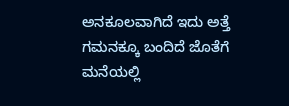ಅನಕೂಲವಾಗಿದೆ ಇದು ಅತ್ತೆ ಗಮನಕ್ಕೂ ಬಂದಿದೆ ಜೊತೆಗೆ ಮನೆಯಲ್ಲಿ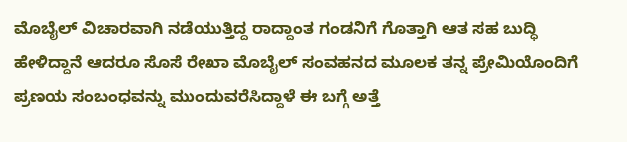ಮೊಬೈಲ್ ವಿಚಾರವಾಗಿ ನಡೆಯುತ್ತಿದ್ದ ರಾದ್ದಾಂತ ಗಂಡನಿಗೆ ಗೊತ್ತಾಗಿ ಆತ ಸಹ ಬುದ್ಧಿ ಹೇಳಿದ್ದಾನೆ ಆದರೂ ಸೊಸೆ ರೇಖಾ ಮೊಬೈಲ್ ಸಂವಹನದ ಮೂಲಕ ತನ್ನ ಪ್ರೇಮಿಯೊಂದಿಗೆ ಪ್ರಣಯ ಸಂಬಂಧವನ್ನು ಮುಂದುವರೆಸಿದ್ದಾಳೆ ಈ ಬಗ್ಗೆ ಅತ್ತೆ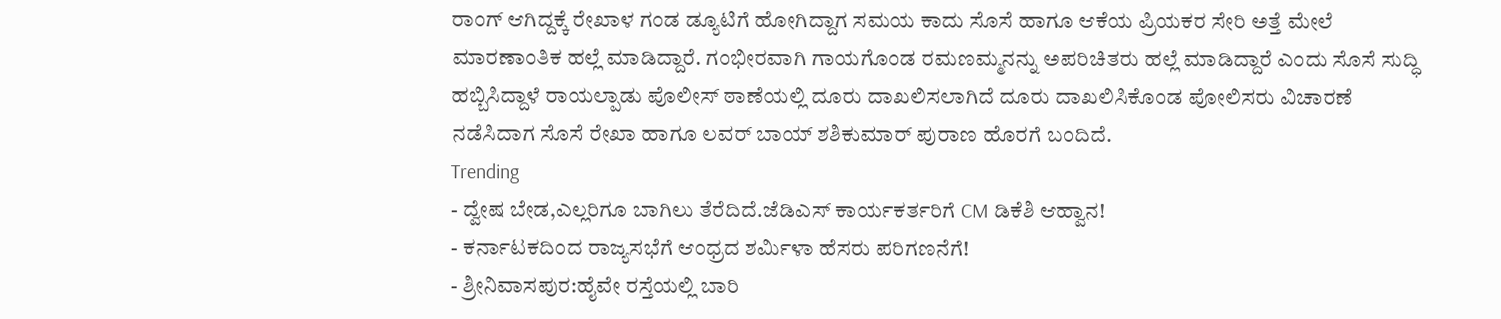ರಾಂಗ್ ಆಗಿದ್ದಕ್ಕೆ ರೇಖಾಳ ಗಂಡ ಡ್ಯೂಟಿಗೆ ಹೋಗಿದ್ದಾಗ ಸಮಯ ಕಾದು ಸೊಸೆ ಹಾಗೂ ಆಕೆಯ ಪ್ರಿಯಕರ ಸೇರಿ ಅತ್ತೆ ಮೇಲೆ ಮಾರಣಾಂತಿಕ ಹಲ್ಲೆ ಮಾಡಿದ್ದಾರೆ. ಗಂಭೀರವಾಗಿ ಗಾಯಗೊಂಡ ರಮಣಮ್ಮನನ್ನು ಅಪರಿಚಿತರು ಹಲ್ಲೆ ಮಾಡಿದ್ದಾರೆ ಎಂದು ಸೊಸೆ ಸುದ್ಧಿ ಹಬ್ಬಿಸಿದ್ದಾಳೆ ರಾಯಲ್ಪಾಡು ಪೊಲೀಸ್ ಠಾಣೆಯಲ್ಲಿ ದೂರು ದಾಖಲಿಸಲಾಗಿದೆ ದೂರು ದಾಖಲಿಸಿಕೊಂಡ ಪೋಲಿಸರು ವಿಚಾರಣೆ ನಡೆಸಿದಾಗ ಸೊಸೆ ರೇಖಾ ಹಾಗೂ ಲವರ್ ಬಾಯ್ ಶಶಿಕುಮಾರ್ ಪುರಾಣ ಹೊರಗೆ ಬಂದಿದೆ.
Trending
- ದ್ವೇಷ ಬೇಡ,ಎಲ್ಲರಿಗೂ ಬಾಗಿಲು ತೆರೆದಿದೆ.ಜೆಡಿಎಸ್ ಕಾರ್ಯಕರ್ತರಿಗೆ CM ಡಿಕೆಶಿ ಆಹ್ವಾನ!
- ಕರ್ನಾಟಕದಿಂದ ರಾಜ್ಯಸಭೆಗೆ ಆಂಧ್ರದ ಶರ್ಮಿಳಾ ಹೆಸರು ಪರಿಗಣನೆಗೆ!
- ಶ್ರೀನಿವಾಸಪುರ:ಹೈವೇ ರಸ್ತೆಯಲ್ಲಿ ಬಾರಿ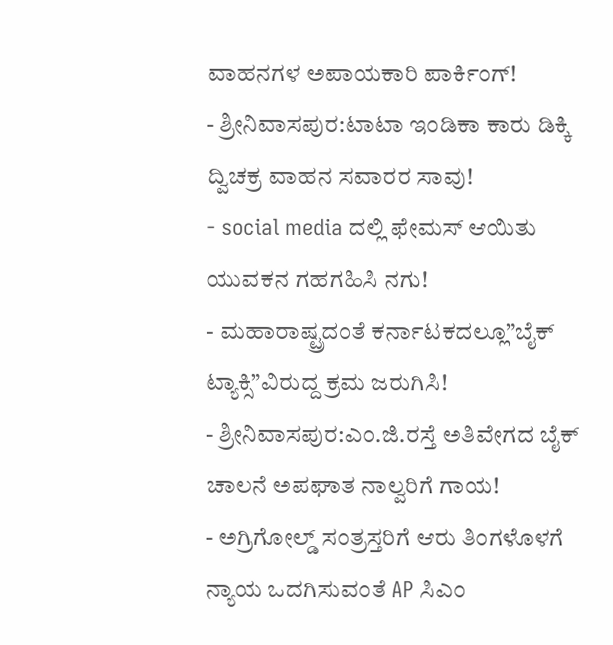ವಾಹನಗಳ ಅಪಾಯಕಾರಿ ಪಾರ್ಕಿಂಗ್!
- ಶ್ರೀನಿವಾಸಪುರ:ಟಾಟಾ ಇಂಡಿಕಾ ಕಾರು ಡಿಕ್ಕಿ ದ್ವಿಚಕ್ರ ವಾಹನ ಸವಾರರ ಸಾವು!
- social media ದಲ್ಲಿ ಫೇಮಸ್ ಆಯಿತು ಯುವಕನ ಗಹಗಹಿಸಿ ನಗು!
- ಮಹಾರಾಷ್ಟ್ರದಂತೆ ಕರ್ನಾಟಕದಲ್ಲೂ”ಬೈಕ್ ಟ್ಯಾಕ್ಸಿ”ವಿರುದ್ದ ಕ್ರಮ ಜರುಗಿಸಿ!
- ಶ್ರೀನಿವಾಸಪುರ:ಎಂ.ಜಿ.ರಸ್ತೆ ಅತಿವೇಗದ ಬೈಕ್ ಚಾಲನೆ ಅಪಘಾತ ನಾಲ್ವರಿಗೆ ಗಾಯ!
- ಅಗ್ರಿಗೋಲ್ಡ್ ಸಂತ್ರಸ್ತರಿಗೆ ಆರು ತಿಂಗಳೊಳಗೆ ನ್ಯಾಯ ಒದಗಿಸುವಂತೆ AP ಸಿಎಂ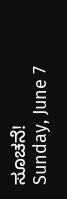ಸೂಚನೆ!
Sunday, June 7